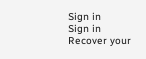Sign in
Sign in
Recover your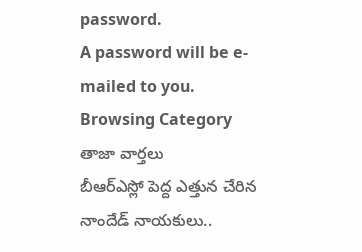password.
A password will be e-mailed to you.
Browsing Category
తాజా వార్తలు
బీఆర్ఎస్లో పెద్ద ఎత్తున చేరిన నాందేడ్ నాయకులు..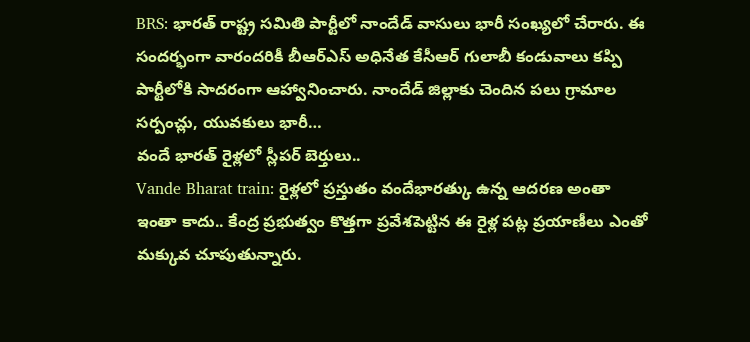BRS: భారత్ రాష్ట్ర సమితి పార్టీలో నాందేడ్ వాసులు భారీ సంఖ్యలో చేరారు. ఈ సందర్భంగా వారందరికీ బీఆర్ఎస్ అధినేత కేసీఆర్ గులాబీ కండువాలు కప్పి పార్టీలోకి సాదరంగా ఆహ్వానించారు. నాందేడ్ జిల్లాకు చెందిన పలు గ్రామాల సర్పంచ్లు, యువకులు భారీ…
వందే భారత్ రైళ్లలో స్లీపర్ బెర్తులు..
Vande Bharat train: రైళ్లలో ప్రస్తుతం వందేభారత్కు ఉన్న ఆదరణ అంతా ఇంతా కాదు.. కేంద్ర ప్రభుత్వం కొత్తగా ప్రవేశపెట్టిన ఈ రైళ్ల పట్ల ప్రయాణీలు ఎంతో మక్కువ చూపుతున్నారు.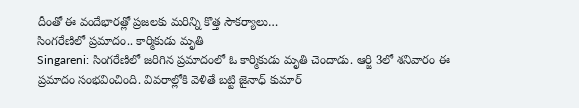దీంతో ఈ వందేభారత్లో ప్రజలకు మరిన్ని కొత్త సౌకర్యాలు…
సింగరేణిలో ప్రమాదం.. కార్మికుడు మృతి
Singareni: సింగరేణిలో జరిగిన ప్రమాదంలో ఓ కార్మికుడు మృతి చెందాడు. ఆర్జి 3లో శనివారం ఈ ప్రమాదం సంభవించింది. వివరాల్లోకి వెళితే బట్టి జైనాధ్ కుమార్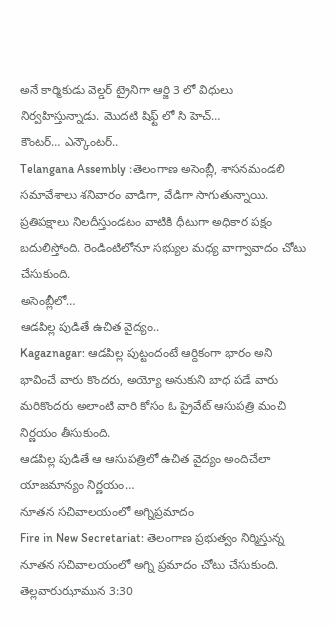అనే కార్మికుడు వెల్డర్ ట్రైనిగా ఆర్జి 3 లో విధులు నిర్వహిస్తున్నాడు. మొదటి షిఫ్ట్ లో సి హెచ్…
కౌంటర్… ఎన్కౌంటర్..
Telangana Assembly :తెలంగాణ అసెంబ్లీ, శాసనమండలి సమావేశాలు శనివారం వాడిగా, వేడిగా సాగుతున్నాయి. ప్రతిపక్షాలు నిలదీస్తుండటం వాటికి ధీటుగా అధికార పక్షం బదులిస్తోంది. రెండింటిలోనూ సభ్యుల మధ్య వాగ్వావాదం చోటు చేసుకుంది.
అసెంబ్లీలో…
ఆడపిల్ల పుడితే ఉచిత వైద్యం..
Kagaznagar: ఆడపిల్ల పుట్టందంటే ఆర్దికంగా భారం అని భావించే వారు కొందరు, అయ్యో అనుకుని బాధ పడే వారు మరికొందరు అలాంటి వారి కోసం ఓ ప్రైవేట్ ఆసుపత్రి మంచి నిర్ణయం తీసుకుంది.
ఆడపిల్ల పుడితే ఆ ఆసుపత్రిలో ఉచిత వైద్యం అందిచేలా యాజమాన్యం నిర్ణయం…
నూతన సచివాలయంలో అగ్నిప్రమాదం
Fire in New Secretariat: తెలంగాణ ప్రభుత్వం నిర్మిస్తున్న నూతన సచివాలయంలో అగ్ని ప్రమాదం చోటు చేసుకుంది. తెల్లవారుఝామున 3:30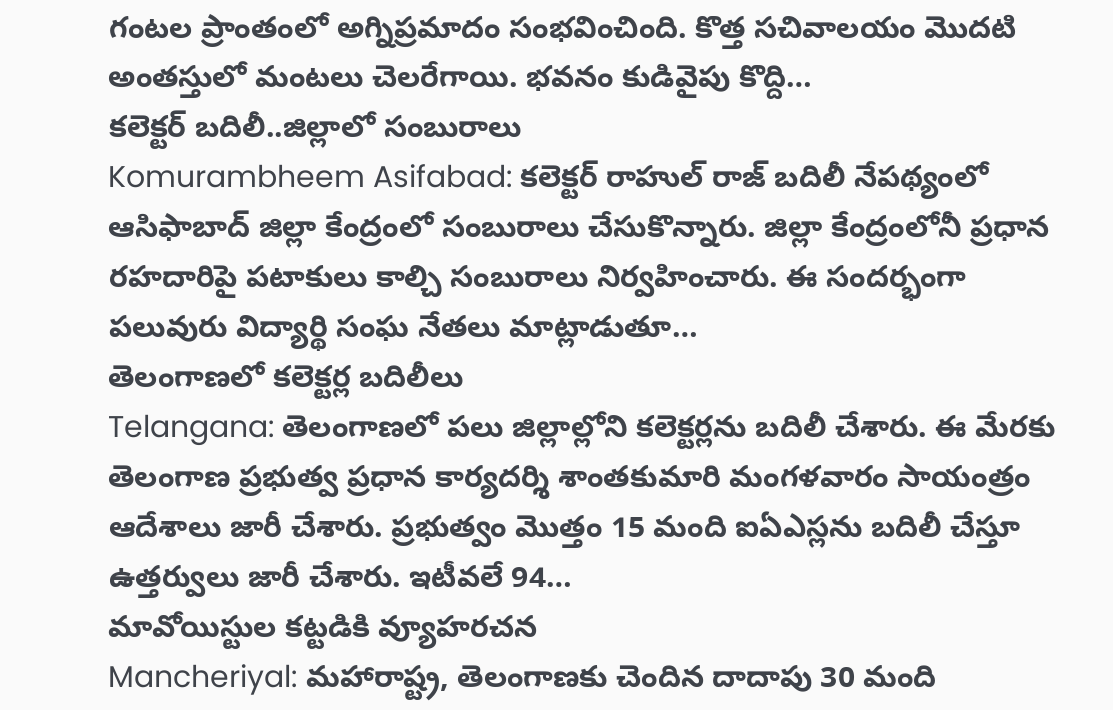గంటల ప్రాంతంలో అగ్నిప్రమాదం సంభవించింది. కొత్త సచివాలయం మొదటి అంతస్తులో మంటలు చెలరేగాయి. భవనం కుడివైపు కొద్ది…
కలెక్టర్ బదిలీ..జిల్లాలో సంబురాలు
Komurambheem Asifabad: కలెక్టర్ రాహుల్ రాజ్ బదిలీ నేపథ్యంలో ఆసిఫాబాద్ జిల్లా కేంద్రంలో సంబురాలు చేసుకొన్నారు. జిల్లా కేంద్రంలోనీ ప్రధాన రహదారిపై పటాకులు కాల్చి సంబురాలు నిర్వహించారు. ఈ సందర్భంగా పలువురు విద్యార్థి సంఘ నేతలు మాట్లాడుతూ…
తెలంగాణలో కలెక్టర్ల బదిలీలు
Telangana: తెలంగాణలో పలు జిల్లాల్లోని కలెక్టర్లను బదిలీ చేశారు. ఈ మేరకు తెలంగాణ ప్రభుత్వ ప్రధాన కార్యదర్శి శాంతకుమారి మంగళవారం సాయంత్రం ఆదేశాలు జారీ చేశారు. ప్రభుత్వం మొత్తం 15 మంది ఐఏఎస్లను బదిలీ చేస్తూ ఉత్తర్వులు జారీ చేశారు. ఇటీవలే 94…
మావోయిస్టుల కట్టడికి వ్యూహరచన
Mancheriyal: మహారాష్ట్ర, తెలంగాణకు చెందిన దాదాపు 30 మంది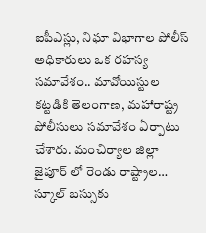ఐపీఎస్లు, నిఘా విభాగాల పోలీస్ అధికారులు ఒక రహస్య సమావేశం.. మావోయిస్టుల కట్టడికి తెలంగాణ, మహారాష్ట్ర పోలీసులు సమావేశం ఏర్పాటు చేశారు. మంచిర్యాల జిల్లా జైపూర్ లో రెండు రాష్ట్రాల…
స్కూల్ బస్సుకు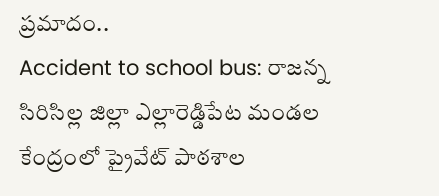ప్రమాదం..
Accident to school bus: రాజన్న సిరిసిల్ల జిల్లా ఎల్లారెడ్డిపేట మండల కేంద్రంలో ప్రైవేట్ పాఠశాల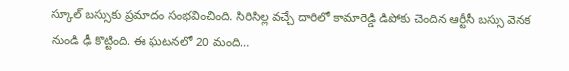స్కూల్ బస్సుకు ప్రమాదం సంభవించింది. సిరిసిల్ల వచ్చే దారిలో కామారెడ్డి డిపోకు చెందిన ఆర్టీసీ బస్సు వెనక నుండి ఢీ కొట్టింది. ఈ ఘటనలో 20 మంది…